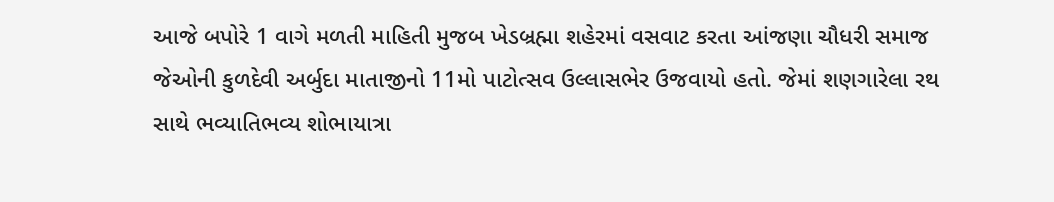આજે બપોરે 1 વાગે મળતી માહિતી મુજબ ખેડબ્રહ્મા શહેરમાં વસવાટ કરતા આંજણા ચૌધરી સમાજ જેઓની કુળદેવી અર્બુદા માતાજીનો 11મો પાટોત્સવ ઉલ્લાસભેર ઉજવાયો હતો. જેમાં શણગારેલા રથ સાથે ભવ્યાતિભવ્ય શોભાયાત્રા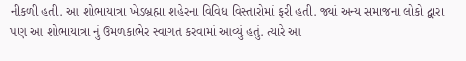નીકળી હતી. આ શોભાયાત્રા ખેડબ્રહ્મા શહેરના વિવિધ વિસ્તારોમાં ફરી હતી. જ્યાં અન્ય સમાજના લોકો દ્વારા પણ આ શોભાયાત્રા નું ઉમળકાભેર સ્વાગત કરવામાં આવ્યું હતું. ત્યારે આ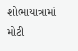શોભાયાત્રામાં મોટી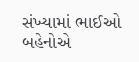સંખ્યામાં ભાઈઓ બહેનોએ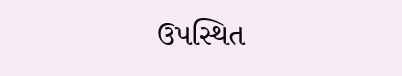ઉપસ્થિત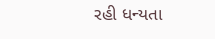રહી ધન્યતા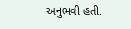અનુભવી હતી.